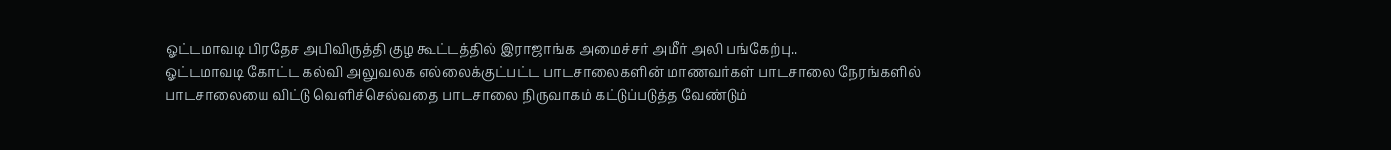ஓட்டமாவடி பிரதேச அபிவிருத்தி குழ கூட்டத்தில் இராஜாங்க அமைச்சர் அமீர் அலி பங்கேற்பு..
ஓட்டமாவடி கோட்ட கல்வி அலுவலக எல்லைக்குட்பட்ட பாடசாலைகளின் மாணவர்கள் பாடசாலை நேரங்களில் பாடசாலையை விட்டு வெளிச்செல்வதை பாடசாலை நிருவாகம் கட்டுப்படுத்த வேண்டும்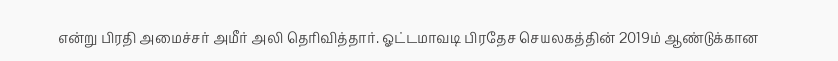என்று பிரதி அமைச்சர் அமீர் அலி தெரிவித்தார். ஓட்டமாவடி பிரதேச செயலகத்தின் 2019ம் ஆண்டுக்கான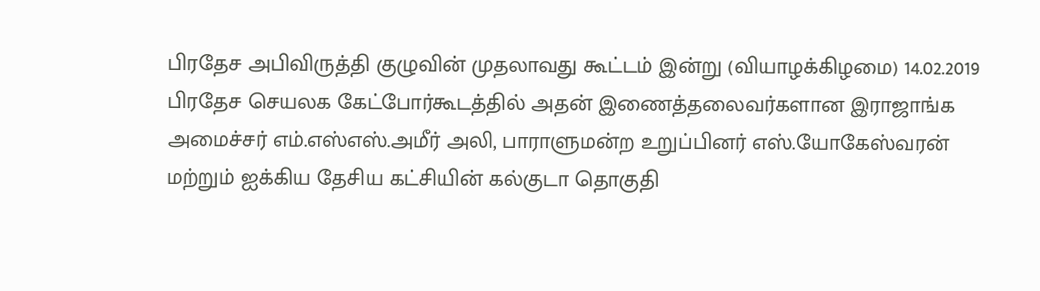பிரதேச அபிவிருத்தி குழுவின் முதலாவது கூட்டம் இன்று (வியாழக்கிழமை) 14.02.2019 பிரதேச செயலக கேட்போர்கூடத்தில் அதன் இணைத்தலைவர்களான இராஜாங்க அமைச்சர் எம்.எஸ்எஸ்.அமீர் அலி, பாராளுமன்ற உறுப்பினர் எஸ்.யோகேஸ்வரன் மற்றும் ஐக்கிய தேசிய கட்சியின் கல்குடா தொகுதி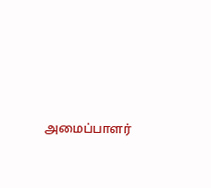அமைப்பாளர்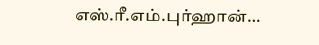எஸ்.ரீ.எம்.புர்ஹான்…